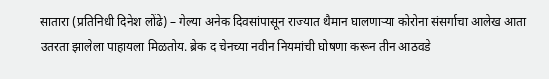सातारा (प्रतिनिधी दिनेश लोंढे) – गेल्या अनेक दिवसांपासून राज्यात थैमान घालणाऱ्या कोरोना संसर्गाचा आलेख आता उतरता झालेला पाहायला मिळतोय. ब्रेक द चेनच्या नवीन नियमांची घोषणा करून तीन आठवडे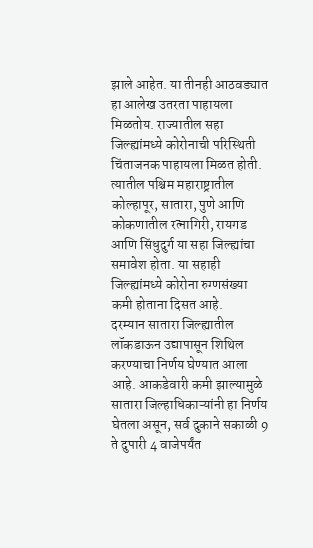झाले आहेत. या तीनही आठवड्यात हा आलेख उतरता पाहायला मिळतोय. राज्यातील सहा जिल्ह्यांमध्ये कोरोनाची परिस्थिती चिंताजनक पाहायला मिळत होती. त्यातील पश्चिम महाराष्ट्रातील कोल्हापूर, सातारा, पुणे आणि कोकणातील रत्नागिरी, रायगड आणि सिंधुदुर्ग या सहा जिल्ह्यांचा समावेश होता. या सहाही जिल्ह्यांमध्ये कोरोना रुग्णसंख्या कमी होताना दिसत आहे.
दरम्यान सातारा जिल्ह्यातील लॉकडाऊन उद्यापासून शिथिल करण्याचा निर्णय घेण्यात आला आहे. आकडेवारी कमी झाल्यामुळे सातारा जिल्हाधिकाऱ्यांनी हा निर्णय घेतला असून, सर्व दुकाने सकाळी 9 ते दुपारी 4 वाजेपर्यंत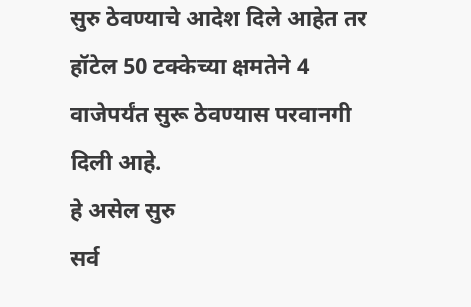सुरु ठेवण्याचे आदेश दिले आहेत तर हॉटेल 50 टक्केच्या क्षमतेने 4 वाजेपर्यंत सुरू ठेवण्यास परवानगी दिली आहे.
हे असेल सुरु
सर्व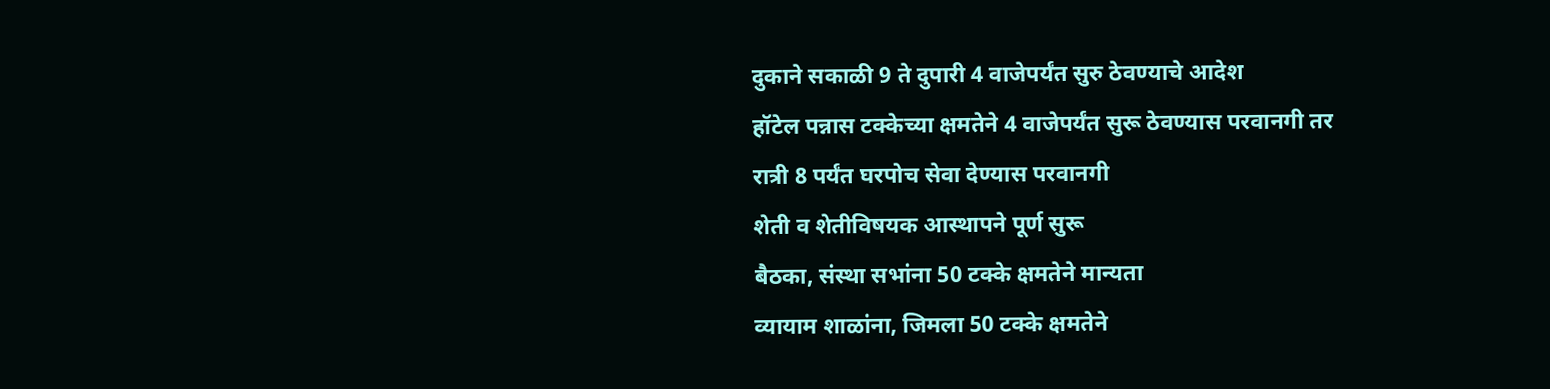दुकाने सकाळी 9 ते दुपारी 4 वाजेपर्यंत सुरु ठेवण्याचे आदेश
हॉटेल पन्नास टक्केच्या क्षमतेने 4 वाजेपर्यंत सुरू ठेवण्यास परवानगी तर
रात्री 8 पर्यंत घरपोच सेवा देण्यास परवानगी
शेती व शेतीविषयक आस्थापने पूर्ण सुरू
बैठका, संस्था सभांना 50 टक्के क्षमतेने मान्यता
व्यायाम शाळांना, जिमला 50 टक्के क्षमतेने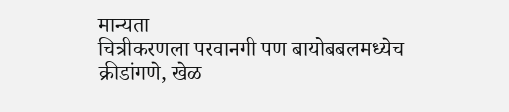मान्यता
चित्रीकरणला परवानगी पण बायोबबलमध्येच
क्रीडांगणे, खेळ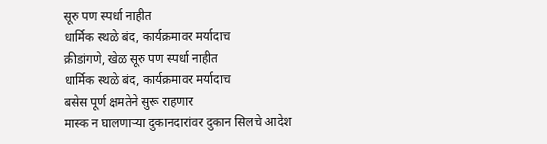सूरु पण स्पर्धा नाहीत
धार्मिक स्थळे बंद, कार्यक्रमावर मर्यादाच
क्रीडांगणे, खेळ सूरु पण स्पर्धा नाहीत
धार्मिक स्थळे बंद, कार्यक्रमावर मर्यादाच
बसेस पूर्ण क्षमतेने सुरू राहणार
मास्क न घालणाऱ्या दुकानदारांवर दुकान सिलचे आदेश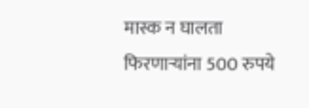मास्क न घालता फिरणाऱ्यांना 500 रुपये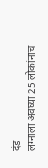दंड
लग्नाला अवघ्या 25 लोकांनाच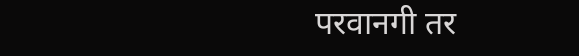परवानगी तर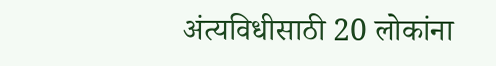अंत्यविधीसाठी 20 लोकांना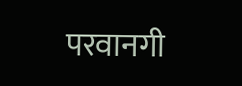परवानगी